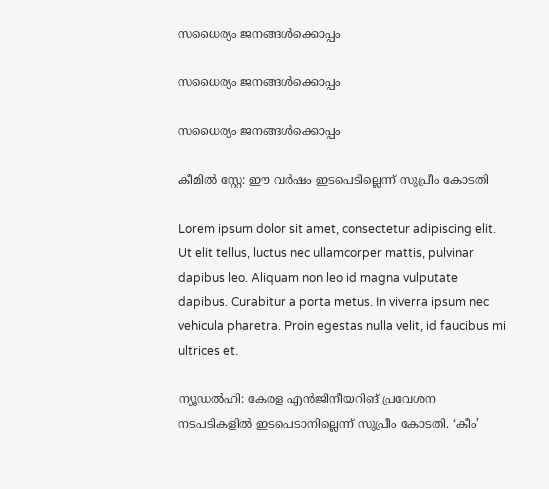സധൈര്യം ജനങ്ങൾക്കൊപ്പം

സധൈര്യം ജനങ്ങൾക്കൊപ്പം

സധൈര്യം ജനങ്ങൾക്കൊപ്പം

കീമില്‍ സ്റ്റേ: ഈ വര്‍ഷം ഇടപെടില്ലെന്ന് സുപ്രീം കോടതി

Lorem ipsum dolor sit amet, consectetur adipiscing elit. Ut elit tellus, luctus nec ullamcorper mattis, pulvinar dapibus leo. Aliquam non leo id magna vulputate dapibus. Curabitur a porta metus. In viverra ipsum nec vehicula pharetra. Proin egestas nulla velit, id faucibus mi ultrices et.

ന്യൂഡല്‍ഹി: കേരള എന്‍ജിനീയറിങ് പ്രവേശന നടപടികളില്‍ ഇടപെടാനില്ലെന്ന് സുപ്രീം കോടതി. ‘കീം’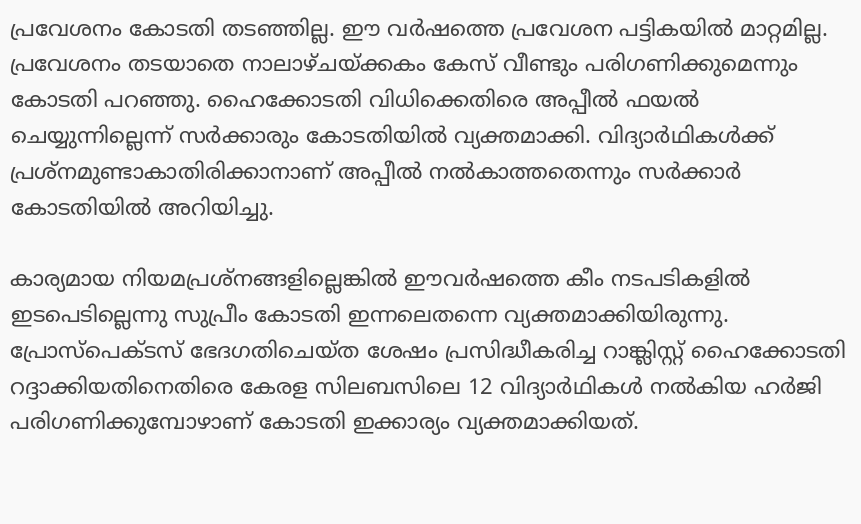പ്രവേശനം കോടതി തടഞ്ഞില്ല. ഈ വര്‍ഷത്തെ പ്രവേശന പട്ടികയില്‍ മാറ്റമില്ല. പ്രവേശനം തടയാതെ നാലാഴ്ചയ്ക്കകം കേസ് വീണ്ടും പരിഗണിക്കുമെന്നും കോടതി പറഞ്ഞു. ഹൈക്കോടതി വിധിക്കെതിരെ അപ്പീല്‍ ഫയല്‍ ചെയ്യുന്നില്ലെന്ന് സര്‍ക്കാരും കോടതിയില്‍ വ്യക്തമാക്കി. വിദ്യാര്‍ഥികള്‍ക്ക് പ്രശ്‌നമുണ്ടാകാതിരിക്കാനാണ് അപ്പീല്‍ നല്‍കാത്തതെന്നും സര്‍ക്കാര്‍ കോടതിയില്‍ അറിയിച്ചു.

കാര്യമായ നിയമപ്രശ്‌നങ്ങളില്ലെങ്കില്‍ ഈവര്‍ഷത്തെ കീം നടപടികളില്‍ ഇടപെടില്ലെന്നു സുപ്രീം കോടതി ഇന്നലെതന്നെ വ്യക്തമാക്കിയിരുന്നു. പ്രോസ്‌പെക്ടസ് ഭേദഗതിചെയ്ത ശേഷം പ്രസിദ്ധീകരിച്ച റാങ്ക്ലിസ്റ്റ് ഹൈക്കോടതി റദ്ദാക്കിയതിനെതിരെ കേരള സിലബസിലെ 12 വിദ്യാര്‍ഥികള്‍ നല്‍കിയ ഹര്‍ജി പരിഗണിക്കുമ്പോഴാണ് കോടതി ഇക്കാര്യം വ്യക്തമാക്കിയത്.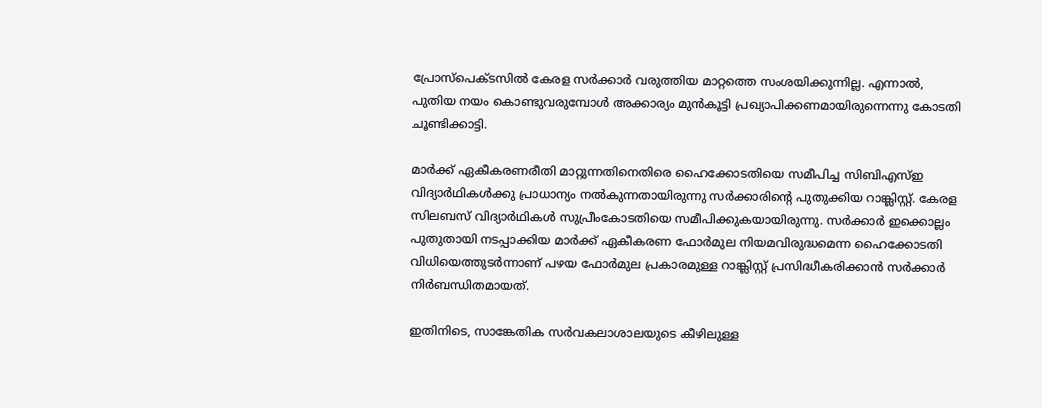പ്രോസ്‌പെക്ടസില്‍ കേരള സര്‍ക്കാര്‍ വരുത്തിയ മാറ്റത്തെ സംശയിക്കുന്നില്ല. എന്നാല്‍, പുതിയ നയം കൊണ്ടുവരുമ്പോള്‍ അക്കാര്യം മുന്‍കൂട്ടി പ്രഖ്യാപിക്കണമായിരുന്നെന്നു കോടതി ചൂണ്ടിക്കാട്ടി.

മാര്‍ക്ക് ഏകീകരണരീതി മാറ്റുന്നതിനെതിരെ ഹൈക്കോടതിയെ സമീപിച്ച സിബിഎസ്ഇ വിദ്യാര്‍ഥികള്‍ക്കു പ്രാധാന്യം നല്‍കുന്നതായിരുന്നു സര്‍ക്കാരിന്റെ പുതുക്കിയ റാങ്ക്ലിസ്റ്റ്. കേരള സിലബസ് വിദ്യാര്‍ഥികള്‍ സുപ്രീംകോടതിയെ സമീപിക്കുകയായിരുന്നു. സര്‍ക്കാര്‍ ഇക്കൊല്ലം പുതുതായി നടപ്പാക്കിയ മാര്‍ക്ക് ഏകീകരണ ഫോര്‍മുല നിയമവിരുദ്ധമെന്ന ഹൈക്കോടതി വിധിയെത്തുടര്‍ന്നാണ് പഴയ ഫോര്‍മുല പ്രകാരമുള്ള റാങ്ക്ലിസ്റ്റ് പ്രസിദ്ധീകരിക്കാന്‍ സര്‍ക്കാര്‍ നിര്‍ബന്ധിതമായത്.

ഇതിനിടെ, സാങ്കേതിക സര്‍വകലാശാലയുടെ കീഴിലുള്ള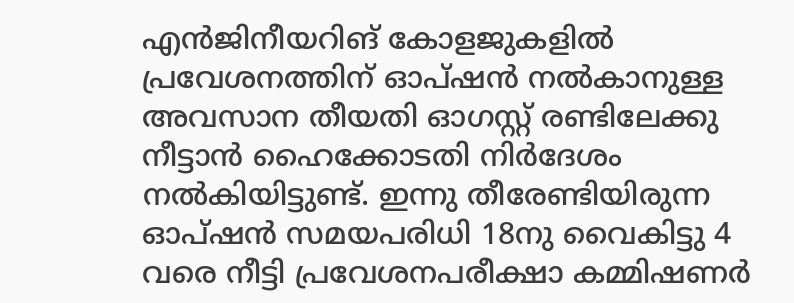എന്‍ജിനീയറിങ് കോളജുകളില്‍ പ്രവേശനത്തിന് ഓപ്ഷന്‍ നല്‍കാനുള്ള അവസാന തീയതി ഓഗസ്റ്റ് രണ്ടിലേക്കു നീട്ടാന്‍ ഹൈക്കോടതി നിര്‍ദേശം നല്‍കിയിട്ടുണ്ട്. ഇന്നു തീരേണ്ടിയിരുന്ന ഓപ്ഷന്‍ സമയപരിധി 18നു വൈകിട്ടു 4 വരെ നീട്ടി പ്രവേശനപരീക്ഷാ കമ്മിഷണര്‍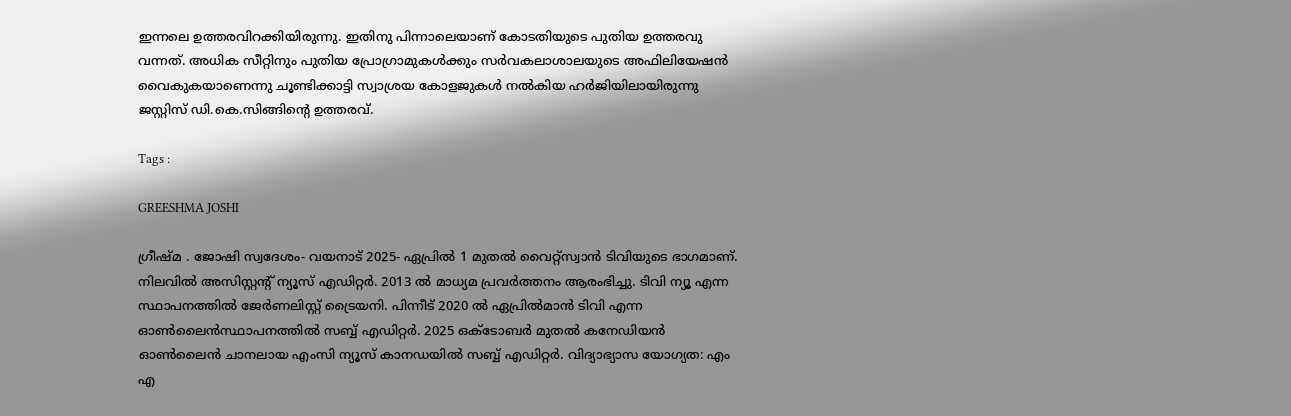ഇന്നലെ ഉത്തരവിറക്കിയിരുന്നു. ഇതിനു പിന്നാലെയാണ് കോടതിയുടെ പുതിയ ഉത്തരവു വന്നത്. അധിക സീറ്റിനും പുതിയ പ്രോഗ്രാമുകള്‍ക്കും സര്‍വകലാശാലയുടെ അഫിലിയേഷന്‍ വൈകുകയാണെന്നു ചൂണ്ടിക്കാട്ടി സ്വാശ്രയ കോളജുകള്‍ നല്‍കിയ ഹര്‍ജിയിലായിരുന്നു ജസ്റ്റിസ് ഡി.കെ.സിങ്ങിന്റെ ഉത്തരവ്.

Tags :

GREESHMA JOSHI

ഗ്രീഷ്മ . ജോഷി സ്വദേശം- വയനാട് 2025- ഏപ്രില്‍ 1 മുതല്‍ വൈറ്റ്‌സ്വാന്‍ ടിവിയുടെ ഭാഗമാണ്. നിലവില്‍ അസിസ്റ്റന്റ് ന്യൂസ് എഡിറ്റര്‍. 2013 ല്‍ മാധ്യമ പ്രവര്‍ത്തനം ആരംഭിച്ചു. ടിവി ന്യൂ എന്ന സ്ഥാപനത്തില്‍ ജേര്‍ണലിസ്റ്റ് ട്രൈയനി. പിന്നീട് 2020 ല്‍ ഏപ്രില്‍മാന്‍ ടിവി എന്ന ഓണ്‍ലൈന്‍സ്ഥാപനത്തില്‍ സബ്ബ് എഡിറ്റര്‍. 2025 ഒക്ടോബര്‍ മുതല്‍ കനേഡിയന്‍ ഓണ്‍ലൈന്‍ ചാനലായ എംസി ന്യൂസ് കാനഡയില്‍ സബ്ബ് എഡിറ്റര്‍. വിദ്യാഭ്യാസ യോഗ്യത: എം എ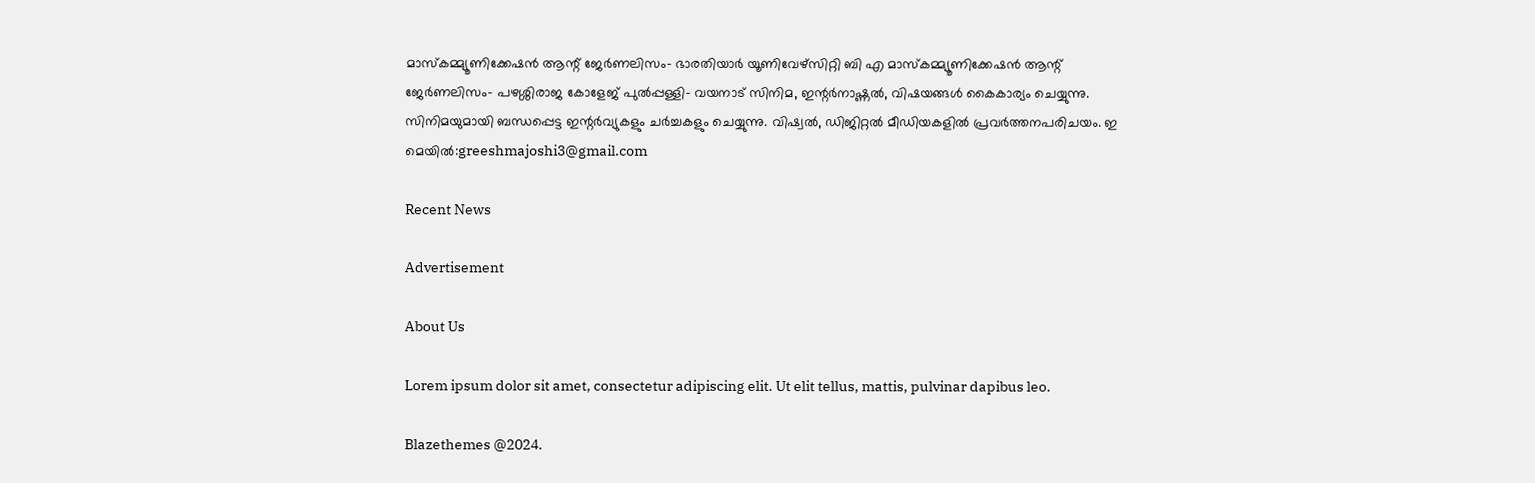മാസ്‌കമ്മ്യൂണിക്കേഷന്‍ ആന്റ് ജേര്‍ണലിസം- ഭാരതിയാര്‍ യൂണിവേഴ്‌സിറ്റി ബി എ മാസ്‌കമ്മ്യൂണിക്കേഷന്‍ ആന്റ് ജേര്‍ണലിസം- പഴശ്ശിരാജ കോളേജ് പുല്‍പ്പള്ളി- വയനാട് സിനിമ, ഇന്റര്‍നാഷ്ണല്‍, വിഷയങ്ങള്‍ കൈകാര്യം ചെയ്യുന്നു. സിനിമയുമായി ബന്ധപ്പെട്ട ഇന്റര്‍വ്യുകളും ചര്‍ച്ചകളും ചെയ്യുന്നു. വിഷ്വല്‍, ഡിജിറ്റല്‍ മീഡിയകളില്‍ പ്രവര്‍ത്തനപരിചയം. ഇ മെയില്‍:greeshmajoshi3@gmail.com

Recent News

Advertisement

About Us

Lorem ipsum dolor sit amet, consectetur adipiscing elit. Ut elit tellus, mattis, pulvinar dapibus leo.

Blazethemes @2024.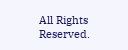All Rights Reserved.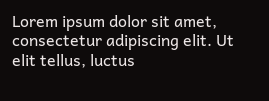Lorem ipsum dolor sit amet, consectetur adipiscing elit. Ut elit tellus, luctus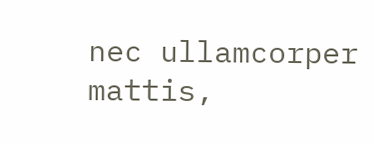nec ullamcorper mattis,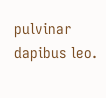pulvinar dapibus leo.